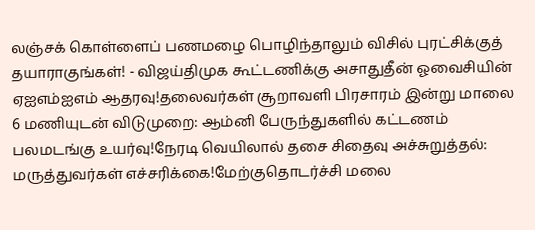லஞ்சக் கொள்ளைப் பணமழை பொழிந்தாலும் விசில் புரட்சிக்குத் தயாராகுங்கள்! - விஜய்திமுக கூட்டணிக்கு அசாதுதீன் ஓவைசியின் ஏஐஎம்ஐஎம் ஆதரவு!தலைவர்கள் சூறாவளி பிரசாரம் இன்று மாலை 6 மணியுடன் விடுமுறை: ஆம்னி பேருந்துகளில் கட்டணம் பலமடங்கு உயர்வு!நேரடி வெயிலால் தசை சிதைவு அச்சுறுத்தல்: மருத்துவர்கள் எச்சரிக்கை!மேற்குதொடர்ச்சி மலை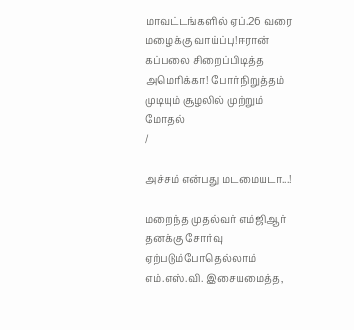மாவட்டங்களில் ஏப்.26 வரை மழைக்கு வாய்ப்பு!ஈரான் கப்பலை சிறைப்பிடித்த அமெரிக்கா! போர்நிறுத்தம் முடியும் சூழலில் முற்றும் மோதல்
/

அச்சம் என்பது மடமையடா...!

மறைந்த முதல்வர் எம்ஜிஆர்  தனக்கு சோர்வு ஏற்படும்போதெல்லாம் எம்.எஸ்.வி. இசையமைத்த,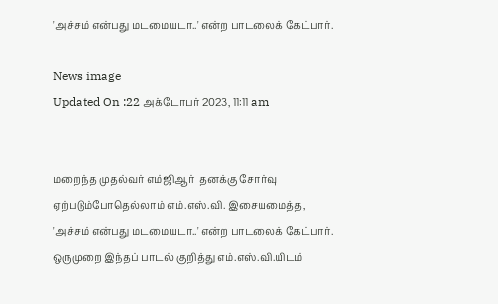'அச்சம் என்பது மடமையடா..' என்ற பாடலைக் கேட்பார்.

News image
Updated On :22 அக்டோபர் 2023, 11:11 am


மறைந்த முதல்வர் எம்ஜிஆர்  தனக்கு சோர்வு ஏற்படும்போதெல்லாம் எம்.எஸ்.வி. இசையமைத்த, 'அச்சம் என்பது மடமையடா..' என்ற பாடலைக் கேட்பார். ஒருமுறை இந்தப் பாடல் குறித்து எம்.எஸ்.வி.யிடம்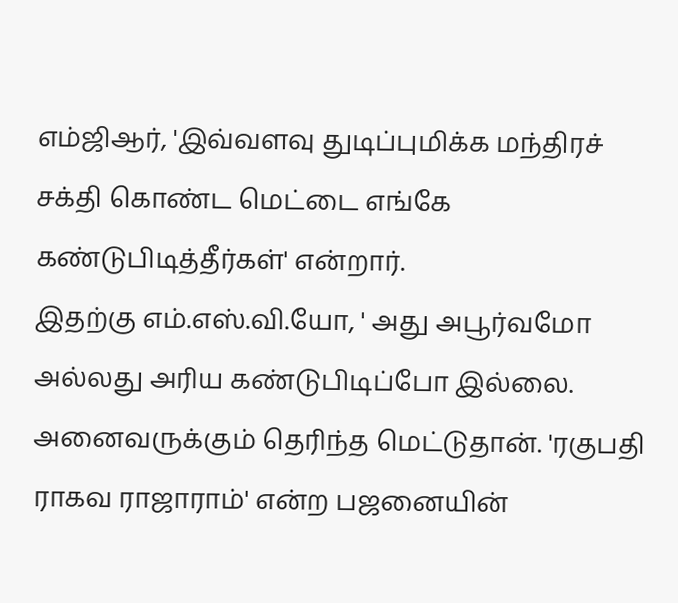எம்ஜிஆர், 'இவ்வளவு துடிப்புமிக்க மந்திரச் சக்தி கொண்ட மெட்டை எங்கே கண்டுபிடித்தீர்கள்' என்றார்.
இதற்கு எம்.எஸ்.வி.யோ, ' அது அபூர்வமோ அல்லது அரிய கண்டுபிடிப்போ இல்லை.  அனைவருக்கும் தெரிந்த மெட்டுதான். 'ரகுபதி ராகவ ராஜாராம்' என்ற பஜனையின்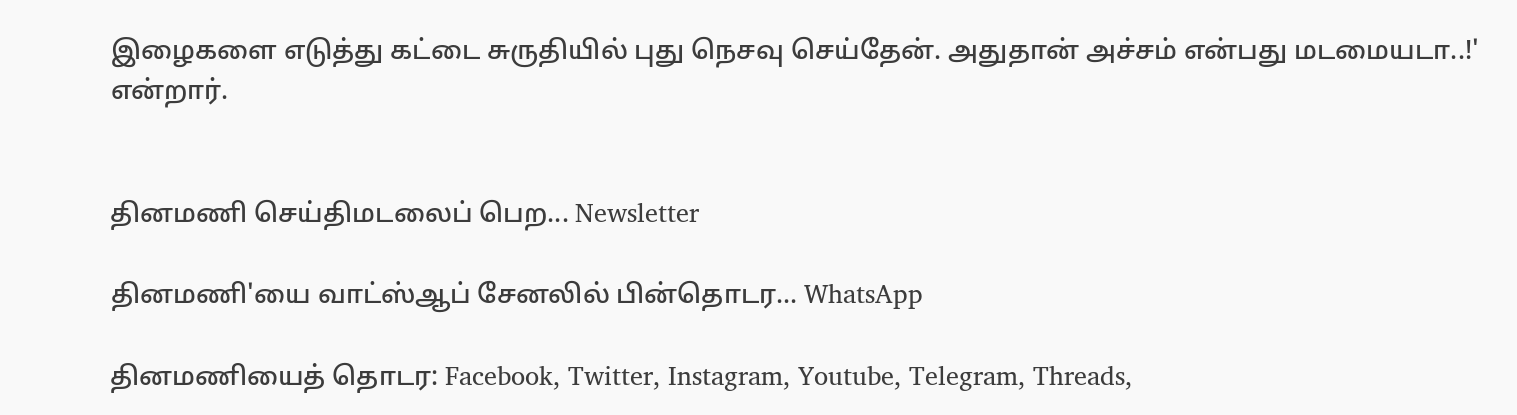இழைகளை எடுத்து கட்டை சுருதியில் புது நெசவு செய்தேன். அதுதான் அச்சம் என்பது மடமையடா..!' என்றார்.


தினமணி செய்திமடலைப் பெற... Newsletter

தினமணி'யை வாட்ஸ்ஆப் சேனலில் பின்தொடர... WhatsApp

தினமணியைத் தொடர: Facebook, Twitter, Instagram, Youtube, Telegram, Threads,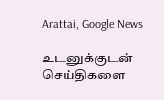Arattai, Google News

உடனுக்குடன் செய்திகளை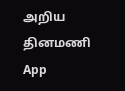அறிய தினமணி App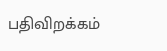பதிவிறக்கம்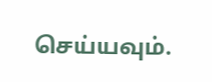செய்யவும்.